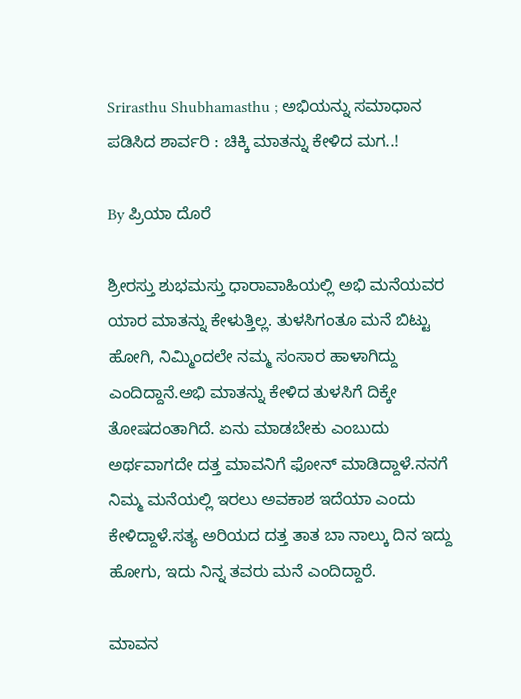Srirasthu Shubhamasthu ; ಅಭಿಯನ್ನು ಸಮಾಧಾನ ಪಡಿಸಿದ ಶಾರ್ವರಿ : ಚಿಕ್ಕಿ ಮಾತನ್ನು ಕೇಳಿದ ಮಗ..!

By ಪ್ರಿಯಾ ದೊರೆ

ಶ್ರೀರಸ್ತು ಶುಭಮಸ್ತು ಧಾರಾವಾಹಿಯಲ್ಲಿ ಅಭಿ ಮನೆಯವರ ಯಾರ ಮಾತನ್ನು ಕೇಳುತ್ತಿಲ್ಲ. ತುಳಸಿಗಂತೂ ಮನೆ ಬಿಟ್ಟು ಹೋಗಿ, ನಿಮ್ಮಿಂದಲೇ ನಮ್ಮ ಸಂಸಾರ ಹಾಳಾಗಿದ್ದು ಎಂದಿದ್ದಾನೆ.ಅಭಿ ಮಾತನ್ನು ಕೇಳಿದ ತುಳಸಿಗೆ ದಿಕ್ಕೇ ತೋಷದಂತಾಗಿದೆ. ಏನು ಮಾಡಬೇಕು ಎಂಬುದು ಅರ್ಥವಾಗದೇ ದತ್ತ ಮಾವನಿಗೆ ಫೋನ್ ಮಾಡಿದ್ದಾಳೆ.ನನಗೆ ನಿಮ್ಮ ಮನೆಯಲ್ಲಿ ಇರಲು ಅವಕಾಶ ಇದೆಯಾ ಎಂದು ಕೇಳಿದ್ದಾಳೆ.ಸತ್ಯ ಅರಿಯದ ದತ್ತ ತಾತ ಬಾ ನಾಲ್ಕು ದಿನ ಇದ್ದು ಹೋಗು, ಇದು ನಿನ್ನ ತವರು ಮನೆ ಎಂದಿದ್ದಾರೆ.

ಮಾವನ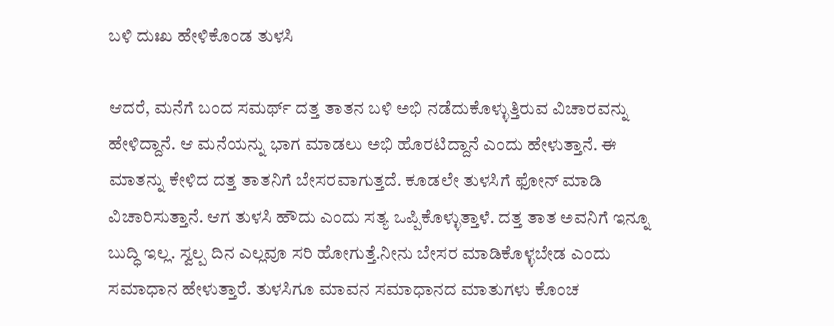ಬಳಿ ದುಃಖ ಹೇಳಿಕೊಂಡ ತುಳಸಿ

ಆದರೆ, ಮನೆಗೆ ಬಂದ ಸಮರ್ಥ್ ದತ್ತ ತಾತನ ಬಳಿ ಅಭಿ ನಡೆದುಕೊಳ್ಳುತ್ತಿರುವ ವಿಚಾರವನ್ನು ಹೇಳಿದ್ದಾನೆ. ಆ ಮನೆಯನ್ನು ಭಾಗ ಮಾಡಲು ಅಭಿ ಹೊರಟಿದ್ದಾನೆ ಎಂದು ಹೇಳುತ್ತಾನೆ. ಈ ಮಾತನ್ನು ಕೇಳಿದ ದತ್ತ ತಾತನಿಗೆ ಬೇಸರವಾಗುತ್ತದೆ. ಕೂಡಲೇ ತುಳಸಿಗೆ ಫೋನ್ ಮಾಡಿ ವಿಚಾರಿಸುತ್ತಾನೆ. ಆಗ ತುಳಸಿ ಹೌದು ಎಂದು ಸತ್ಯ ಒಪ್ಪಿಕೊಳ್ಳುತ್ತಾಳೆ. ದತ್ತ ತಾತ ಅವನಿಗೆ ಇನ್ನೂ ಬುದ್ಧಿ ಇಲ್ಲ. ಸ್ವಲ್ಪ ದಿನ ಎಲ್ಲವೂ ಸರಿ ಹೋಗುತ್ತೆ.ನೀನು ಬೇಸರ ಮಾಡಿಕೊಳ್ಳಬೇಡ ಎಂದು ಸಮಾಧಾನ ಹೇಳುತ್ತಾರೆ. ತುಳಸಿಗೂ ಮಾವನ ಸಮಾಧಾನದ ಮಾತುಗಳು ಕೊಂಚ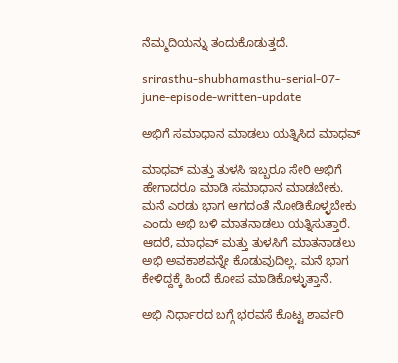ನೆಮ್ಮದಿಯನ್ನು ತಂದುಕೊಡುತ್ತದೆ.

srirasthu-shubhamasthu-serial-07-june-episode-written-update

ಅಭಿಗೆ ಸಮಾಧಾನ ಮಾಡಲು ಯತ್ನಿಸಿದ ಮಾಧವ್

ಮಾಧವ್ ಮತ್ತು ತುಳಸಿ ಇಬ್ಬರೂ ಸೇರಿ ಅಭಿಗೆ ಹೇಗಾದರೂ ಮಾಡಿ ಸಮಾಧಾನ ಮಾಡಬೇಕು. ಮನೆ ಎರಡು ಭಾಗ ಆಗದಂತೆ ನೋಡಿಕೊಳ್ಳಬೇಕು ಎಂದು ಅಭಿ ಬಳಿ ಮಾತನಾಡಲು ಯತ್ನಿಸುತ್ತಾರೆ. ಆದರೆ, ಮಾಧವ್ ಮತ್ತು ತುಳಸಿಗೆ ಮಾತನಾಡಲು ಅಭಿ ಅವಕಾಶವನ್ನೇ ಕೊಡುವುದಿಲ್ಲ. ಮನೆ ಭಾಗ ಕೇಳಿದ್ದಕ್ಕೆ ಹಿಂದೆ ಕೋಪ ಮಾಡಿಕೊಳ್ಳುತ್ತಾನೆ.

ಅಭಿ ನಿರ್ಧಾರದ ಬಗ್ಗೆ ಭರವಸೆ ಕೊಟ್ಟ ಶಾರ್ವರಿ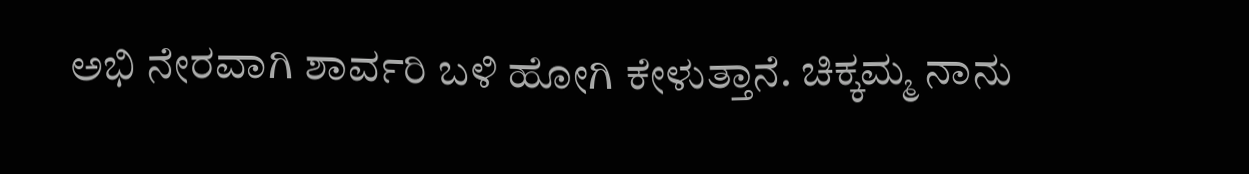ಅಭಿ ನೇರವಾಗಿ ಶಾರ್ವರಿ ಬಳಿ ಹೋಗಿ ಕೇಳುತ್ತಾನೆ. ಚಿಕ್ಕಮ್ಮ ನಾನು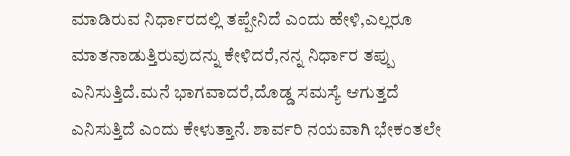ಮಾಡಿರುವ ನಿರ್ಧಾರದಲ್ಲಿ ತಪ್ಪೇನಿದೆ ಎಂದು ಹೇಳಿ,ಎಲ್ಲರೂ ಮಾತನಾಡುತ್ತಿರುವುದನ್ನು ಕೇಳಿದರೆ,ನನ್ನ ನಿರ್ಧಾರ ತಪ್ಪು ಎನಿಸುತ್ತಿದೆ.ಮನೆ ಭಾಗವಾದರೆ,ದೊಡ್ಡ ಸಮಸ್ಯೆ ಆಗುತ್ತದೆ ಎನಿಸುತ್ತಿದೆ ಎಂದು ಕೇಳುತ್ತಾನೆ. ಶಾರ್ವರಿ ನಯವಾಗಿ ಭೇಕಂತಲೇ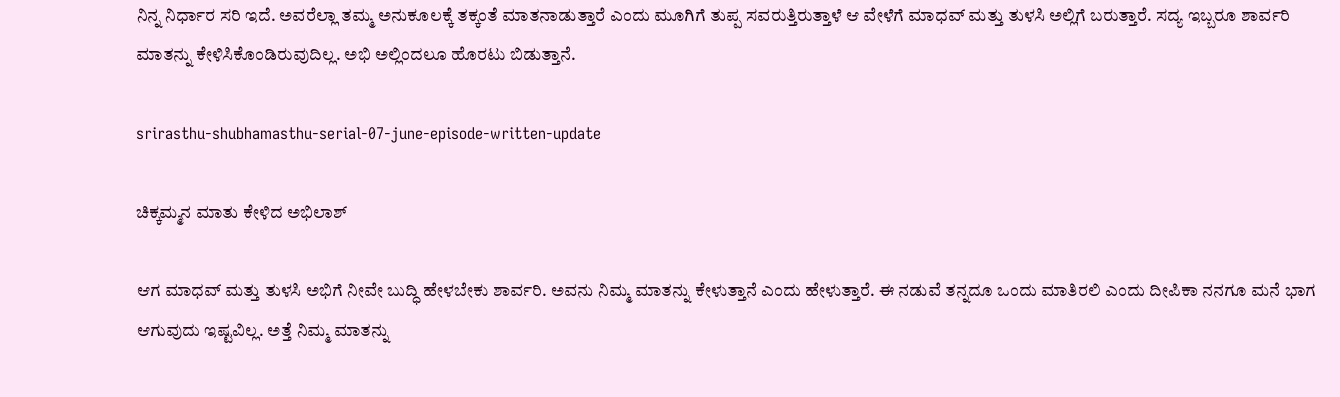ನಿನ್ನ ನಿರ್ಧಾರ ಸರಿ ಇದೆ. ಅವರೆಲ್ಲಾ ತಮ್ಮ ಅನುಕೂಲಕ್ಕೆ ತಕ್ಕಂತೆ ಮಾತನಾಡುತ್ತಾರೆ ಎಂದು ಮೂಗಿಗೆ ತುಪ್ಪ ಸವರುತ್ತಿರುತ್ತಾಳೆ ಆ ವೇಳೆಗೆ ಮಾಧವ್ ಮತ್ತು ತುಳಸಿ ಅಲ್ಲಿಗೆ ಬರುತ್ತಾರೆ. ಸದ್ಯ ಇಬ್ಬರೂ ಶಾರ್ವರಿ ಮಾತನ್ನು ಕೇಳಿಸಿಕೊಂಡಿರುವುದಿಲ್ಲ. ಅಭಿ ಅಲ್ಲಿಂದಲೂ ಹೊರಟು ಬಿಡುತ್ತಾನೆ.

srirasthu-shubhamasthu-serial-07-june-episode-written-update

ಚಿಕ್ಕಮ್ಮನ ಮಾತು ಕೇಳಿದ ಅಭಿಲಾಶ್

ಆಗ ಮಾಧವ್ ಮತ್ತು ತುಳಸಿ ಅಭಿಗೆ ನೀವೇ ಬುದ್ಧಿ ಹೇಳಬೇಕು ಶಾರ್ವರಿ. ಅವನು ನಿಮ್ಮ ಮಾತನ್ನು ಕೇಳುತ್ತಾನೆ ಎಂದು ಹೇಳುತ್ತಾರೆ. ಈ ನಡುವೆ ತನ್ನದೂ ಒಂದು ಮಾತಿರಲಿ ಎಂದು ದೀಪಿಕಾ ನನಗೂ ಮನೆ ಭಾಗ ಆಗುವುದು ಇಷ್ಟವಿಲ್ಲ. ಅತ್ತೆ ನಿಮ್ಮ ಮಾತನ್ನು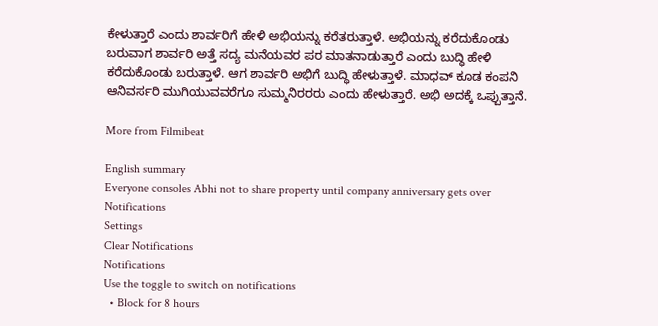ಕೇಳುತ್ತಾರೆ ಎಂದು ಶಾರ್ವರಿಗೆ ಹೇಳಿ ಅಭಿಯನ್ನು ಕರೆತರುತ್ತಾಳೆ. ಅಭಿಯನ್ನು ಕರೆದುಕೊಂಡು ಬರುವಾಗ ಶಾರ್ವರಿ ಅತ್ತೆ ಸದ್ಯ ಮನೆಯವರ ಪರ ಮಾತನಾಡುತ್ತಾರೆ ಎಂದು ಬುದ್ಧಿ ಹೇಳಿ ಕರೆದುಕೊಂಡು ಬರುತ್ತಾಳೆ. ಆಗ ಶಾರ್ವರಿ ಅಭಿಗೆ ಬುದ್ಧಿ ಹೇಳುತ್ತಾಳೆ. ಮಾಧವ್ ಕೂಡ ಕಂಪನಿ ಆನಿವರ್ಸರಿ ಮುಗಿಯುವವರೆಗೂ ಸುಮ್ಮನಿರರರು ಎಂದು ಹೇಳುತ್ತಾರೆ. ಅಭಿ ಅದಕ್ಕೆ ಒಪ್ಪುತ್ತಾನೆ.

More from Filmibeat

English summary
Everyone consoles Abhi not to share property until company anniversary gets over
Notifications
Settings
Clear Notifications
Notifications
Use the toggle to switch on notifications
  • Block for 8 hours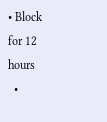• Block for 12 hours
  •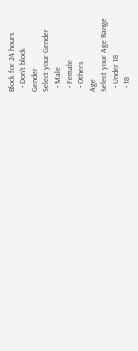Block for 24 hours
  • Don't block
Gender
Select your Gender
  • Male
  • Female
  • Others
Age
Select your Age Range
  • Under 18
  • 18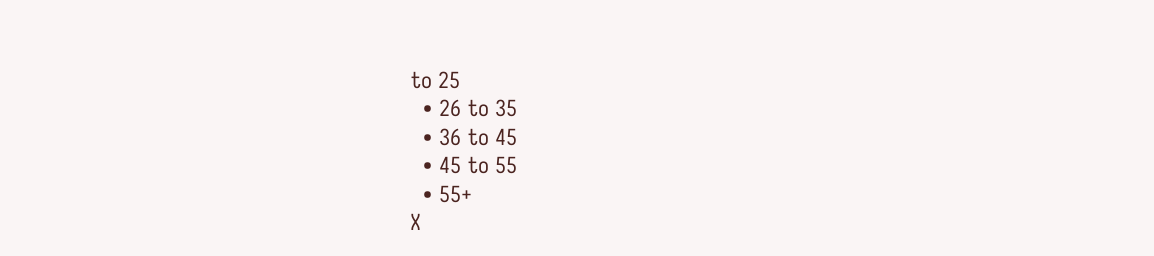to 25
  • 26 to 35
  • 36 to 45
  • 45 to 55
  • 55+
X